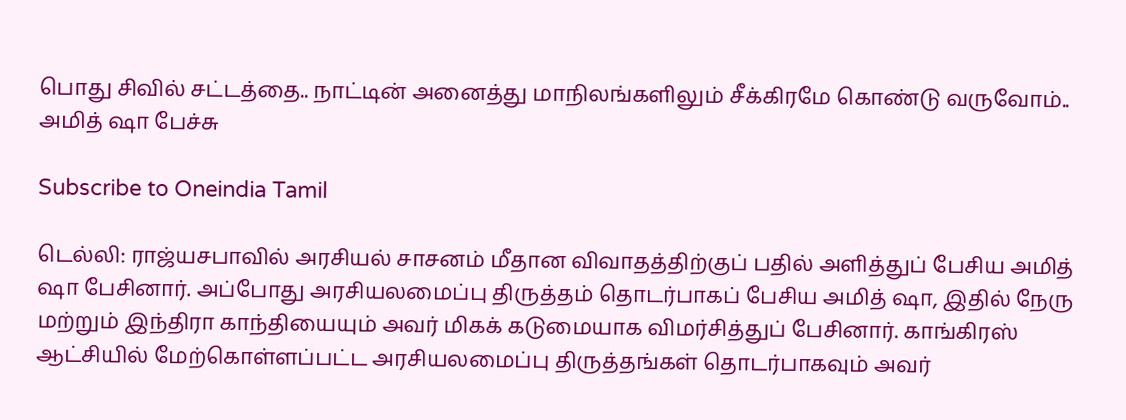பொது சிவில் சட்டத்தை.. நாட்டின் அனைத்து மாநிலங்களிலும் சீக்கிரமே கொண்டு வருவோம்.. அமித் ஷா பேச்சு

Subscribe to Oneindia Tamil

டெல்லி: ராஜ்யசபாவில் அரசியல் சாசனம் மீதான விவாதத்திற்குப் பதில் அளித்துப் பேசிய அமித் ஷா பேசினார். அப்போது அரசியலமைப்பு திருத்தம் தொடர்பாகப் பேசிய அமித் ஷா, இதில் நேரு மற்றும் இந்திரா காந்தியையும் அவர் மிகக் கடுமையாக விமர்சித்துப் பேசினார். காங்கிரஸ் ஆட்சியில் மேற்கொள்ளப்பட்ட அரசியலமைப்பு திருத்தங்கள் தொடர்பாகவும் அவர்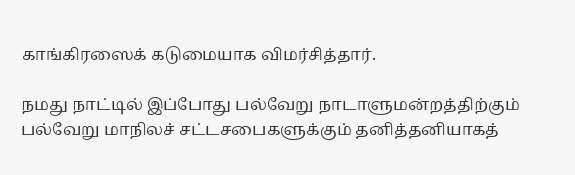காங்கிரஸைக் கடுமையாக விமர்சித்தார்.

நமது நாட்டில் இப்போது பல்வேறு நாடாளுமன்றத்திற்கும் பல்வேறு மாநிலச் சட்டசபைகளுக்கும் தனித்தனியாகத்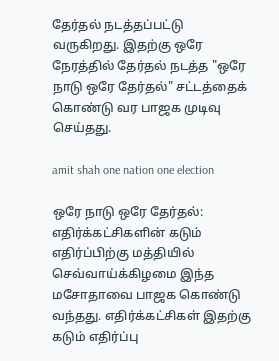தேர்தல் நடத்தப்பட்டு வருகிறது. இதற்கு ஒரே நேரத்தில் தேர்தல் நடத்த "ஒரே நாடு ஒரே தேர்தல்" சட்டத்தைக் கொண்டு வர பாஜக முடிவு செய்தது.

amit shah one nation one election

ஒரே நாடு ஒரே தேர்தல்: எதிர்க்கட்சிகளின் கடும் எதிர்ப்பிற்கு மத்தியில் செவ்வாய்க்கிழமை இந்த மசோதாவை பாஜக கொண்டு வந்தது. எதிர்க்கட்சிகள் இதற்கு கடும் எதிர்ப்பு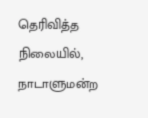தெரிவித்த நிலையில், நாடாளுமன்ற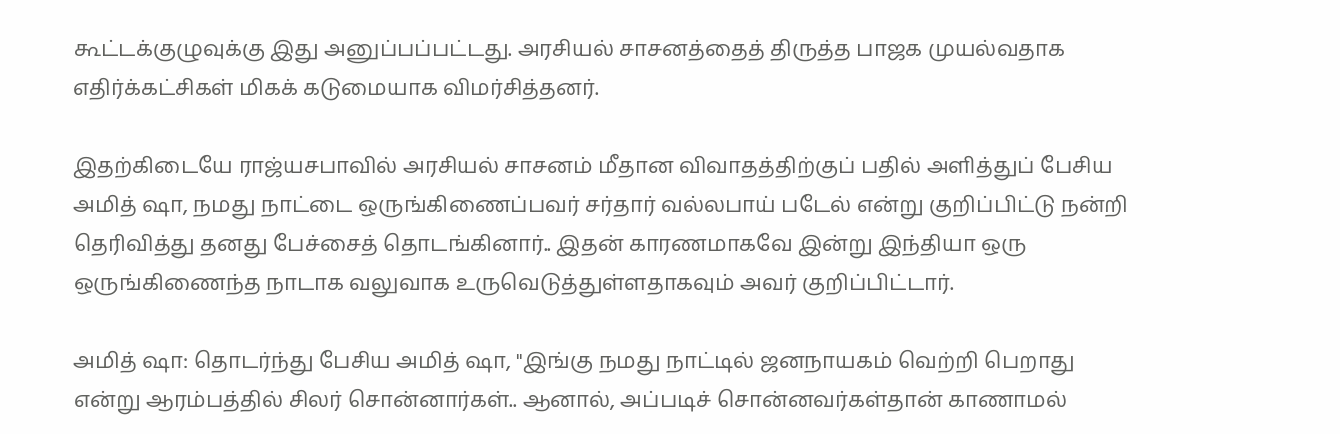கூட்டக்குழுவுக்கு இது அனுப்பப்பட்டது. அரசியல் சாசனத்தைத் திருத்த பாஜக முயல்வதாக எதிர்க்கட்சிகள் மிகக் கடுமையாக விமர்சித்தனர்.

இதற்கிடையே ராஜ்யசபாவில் அரசியல் சாசனம் மீதான விவாதத்திற்குப் பதில் அளித்துப் பேசிய அமித் ஷா, நமது நாட்டை ஒருங்கிணைப்பவர் சர்தார் வல்லபாய் படேல் என்று குறிப்பிட்டு நன்றி தெரிவித்து தனது பேச்சைத் தொடங்கினார்.. இதன் காரணமாகவே இன்று இந்தியா ஒரு ஒருங்கிணைந்த நாடாக வலுவாக உருவெடுத்துள்ளதாகவும் அவர் குறிப்பிட்டார்.

அமித் ஷா: தொடர்ந்து பேசிய அமித் ஷா, "இங்கு நமது நாட்டில் ஜனநாயகம் வெற்றி பெறாது என்று ஆரம்பத்தில் சிலர் சொன்னார்கள்.. ஆனால், அப்படிச் சொன்னவர்கள்தான் காணாமல்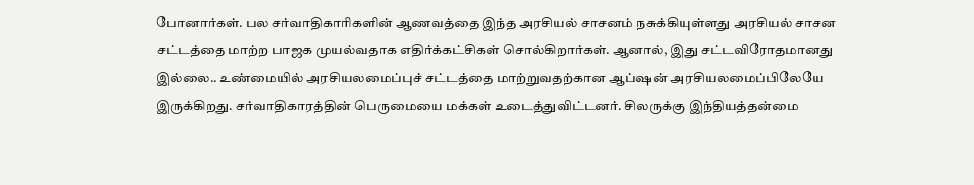போனார்கள். பல சர்வாதிகாரிகளின் ஆணவத்தை இந்த அரசியல் சாசனம் நசுக்கியுள்ளது அரசியல் சாசன சட்டத்தை மாற்ற பாஜக முயல்வதாக எதிர்க்கட்சிகள் சொல்கிறார்கள். ஆனால், இது சட்டவிரோதமானது இல்லை.. உண்மையில் அரசியலமைப்புச் சட்டத்தை மாற்றுவதற்கான ஆப்ஷன் அரசியலமைப்பிலேயே இருக்கிறது. சர்வாதிகாரத்தின் பெருமையை மக்கள் உடைத்துவிட்டனர். சிலருக்கு இந்தியத்தன்மை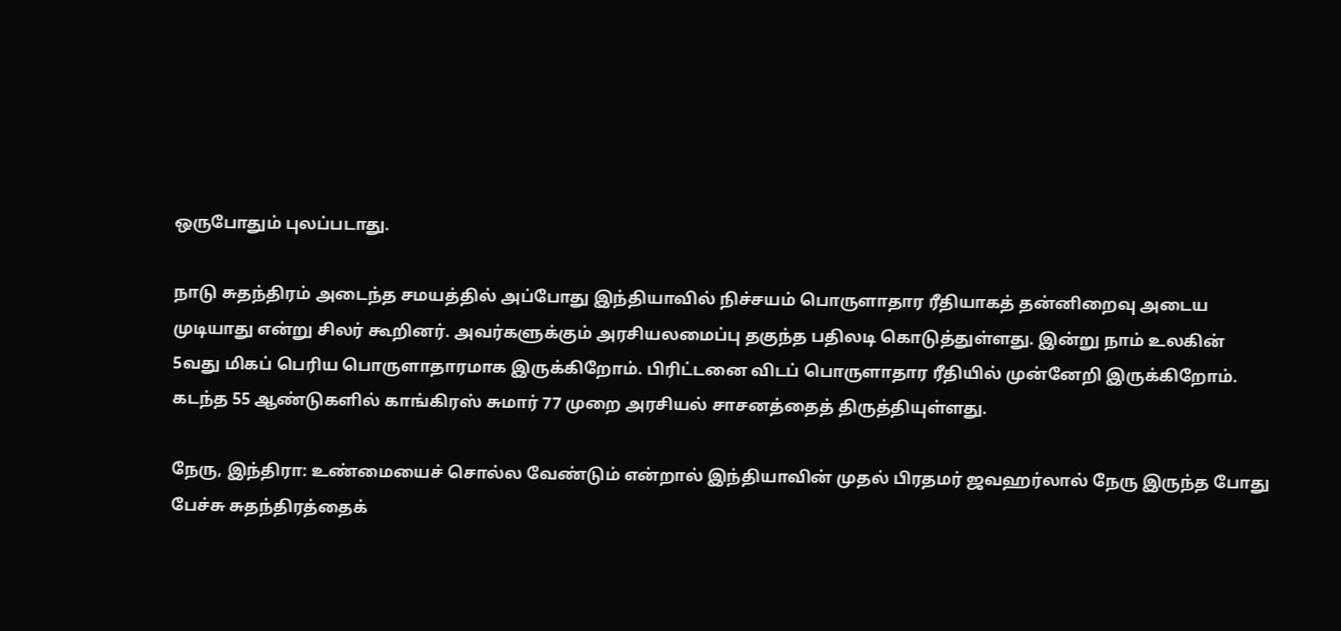ஒருபோதும் புலப்படாது.

நாடு சுதந்திரம் அடைந்த சமயத்தில் அப்போது இந்தியாவில் நிச்சயம் பொருளாதார ரீதியாகத் தன்னிறைவு அடைய முடியாது என்று சிலர் கூறினர். அவர்களுக்கும் அரசியலமைப்பு தகுந்த பதிலடி கொடுத்துள்ளது. இன்று நாம் உலகின் 5வது மிகப் பெரிய பொருளாதாரமாக இருக்கிறோம். பிரிட்டனை விடப் பொருளாதார ரீதியில் முன்னேறி இருக்கிறோம். கடந்த 55 ஆண்டுகளில் காங்கிரஸ் சுமார் 77 முறை அரசியல் சாசனத்தைத் திருத்தியுள்ளது.

நேரு, இந்திரா: உண்மையைச் சொல்ல வேண்டும் என்றால் இந்தியாவின் முதல் பிரதமர் ஜவஹர்லால் நேரு இருந்த போது பேச்சு சுதந்திரத்தைக்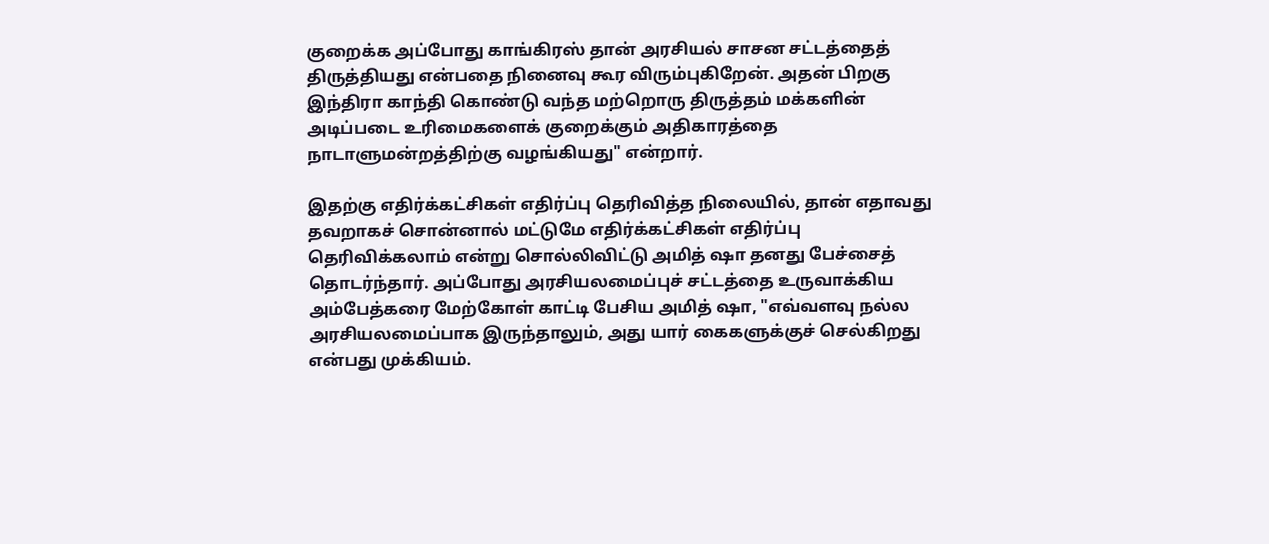குறைக்க அப்போது காங்கிரஸ் தான் அரசியல் சாசன சட்டத்தைத் திருத்தியது என்பதை நினைவு கூர விரும்புகிறேன். அதன் பிறகு இந்திரா காந்தி கொண்டு வந்த மற்றொரு திருத்தம் மக்களின் அடிப்படை உரிமைகளைக் குறைக்கும் அதிகாரத்தை நாடாளுமன்றத்திற்கு வழங்கியது" என்றார்.

இதற்கு எதிர்க்கட்சிகள் எதிர்ப்பு தெரிவித்த நிலையில், தான் எதாவது தவறாகச் சொன்னால் மட்டுமே எதிர்க்கட்சிகள் எதிர்ப்பு தெரிவிக்கலாம் என்று சொல்லிவிட்டு அமித் ஷா தனது பேச்சைத் தொடர்ந்தார். அப்போது அரசியலமைப்புச் சட்டத்தை உருவாக்கிய அம்பேத்கரை மேற்கோள் காட்டி பேசிய அமித் ஷா, "எவ்வளவு நல்ல அரசியலமைப்பாக இருந்தாலும், அது யார் கைகளுக்குச் செல்கிறது என்பது முக்கியம்.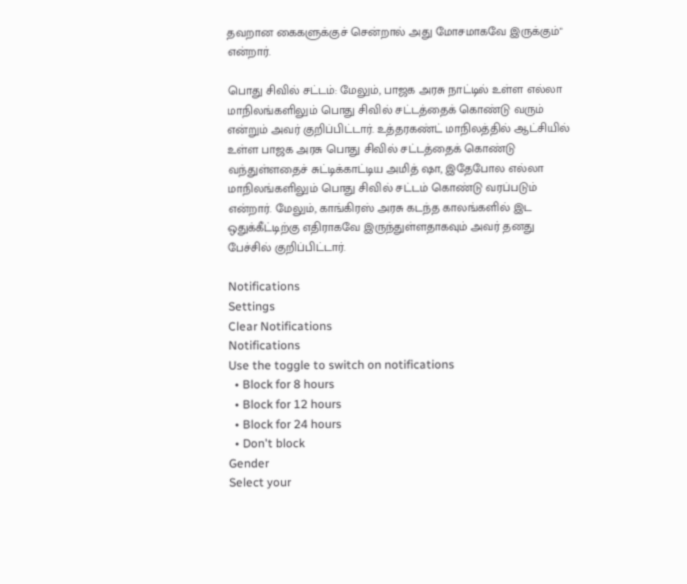தவறான கைகளுக்குச் சென்றால் அது மோசமாகவே இருக்கும்" என்றார்.

பொது சிவில் சட்டம்: மேலும், பாஜக அரசு நாட்டில் உள்ள எல்லா மாநிலங்களிலும் பொது சிவில் சட்டத்தைக் கொண்டு வரும் என்றும் அவர் குறிப்பிட்டார். உத்தரகண்ட் மாநிலத்தில் ஆட்சியில் உள்ள பாஜக அரசு பொது சிவில் சட்டத்தைக் கொண்டு வந்துள்ளதைச் சுட்டிக்காட்டிய அமித் ஷா, இதேபோல எல்லா மாநிலங்களிலும் பொது சிவில் சட்டம் கொண்டு வரப்படும் என்றார். மேலும், காங்கிரஸ் அரசு கடந்த காலங்களில் இட ஒதுக்கீட்டிற்கு எதிராகவே இருந்துள்ளதாகவும் அவர் தனது பேச்சில் குறிப்பிட்டார்.

Notifications
Settings
Clear Notifications
Notifications
Use the toggle to switch on notifications
  • Block for 8 hours
  • Block for 12 hours
  • Block for 24 hours
  • Don't block
Gender
Select your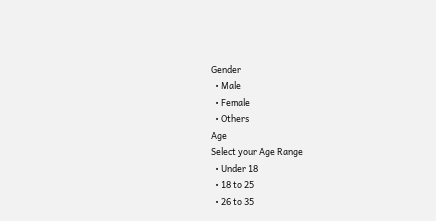Gender
  • Male
  • Female
  • Others
Age
Select your Age Range
  • Under 18
  • 18 to 25
  • 26 to 35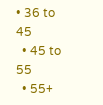• 36 to 45
  • 45 to 55
  • 55+